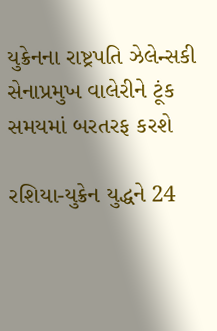યુક્રેનના રાષ્ટ્રપતિ ઝેલેન્સકી સેનાપ્રમુખ વાલેરીને ટૂંક સમયમાં બરતરફ કરશે

રશિયા-યુક્રેન યુદ્ધને 24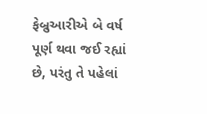ફેબ્રુઆરીએ બે વર્ષ પૂર્ણ થવા જઈ રહ્યાં છે, પરંતુ તે પહેલાં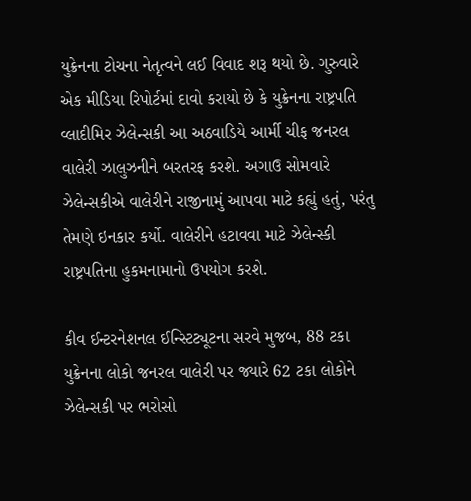યુક્રેનના ટોચના નેતૃત્વને લઈ વિવાદ શરૂ થયો છે. ગુરુવારે એક મીડિયા રિપોર્ટમાં દાવો કરાયો છે કે યુક્રેનના રાષ્ટ્રપતિ વ્લાદીમિર ઝેલેન્સકી આ અઠવાડિયે આર્મી ચીફ જનરલ વાલેરી ઝાલુઝનીને બરતરફ કરશે. અગાઉ સોમવારે ઝેલેન્સકીએ વાલેરીને રાજીનામું આપવા માટે કહ્યું હતું, પરંતુ તેમણે ઇનકાર કર્યો. વાલેરીને હટાવવા માટે ઝેલેન્સ્કી રાષ્ટ્રપતિના હુકમનામાનો ઉપયોગ કરશે.

કીવ ઈન્ટરનેશનલ ઈન્સ્ટિટ્યૂટના સરવે મુજબ, 88 ટકા યુક્રેનના લોકો જનરલ વાલેરી પર જ્યારે 62 ટકા લોકોને ઝેલેન્સકી પર ભરોસો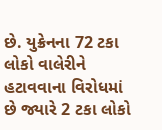છે. યુક્રેનના 72 ટકા લોકો વાલેરીને હટાવવાના વિરોધમાં છે જ્યારે 2 ટકા લોકો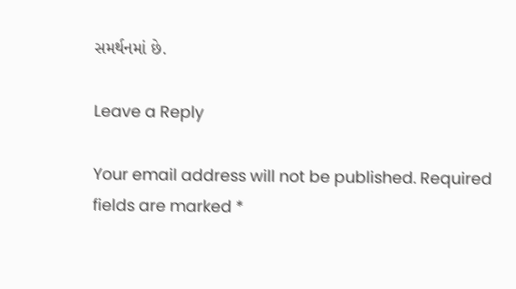સમર્થનમાં છે.

Leave a Reply

Your email address will not be published. Required fields are marked *